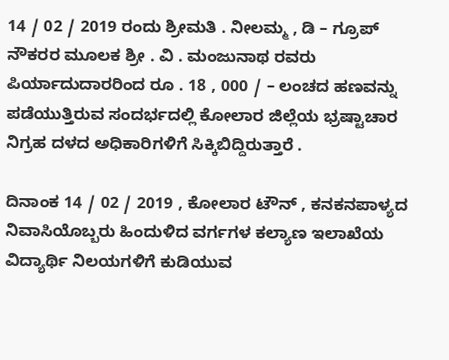14 / 02 / 2019 ರಂದು ಶ್ರೀಮತಿ . ನೀಲಮ್ಮ , ಡಿ – ಗ್ರೂಪ್ ನೌಕರರ ಮೂಲಕ ಶ್ರೀ . ವಿ . ಮಂಜುನಾಥ ರವರು ಪಿರ್ಯಾದುದಾರರಿಂದ ರೂ . 18 , 000 / – ಲಂಚದ ಹಣವನ್ನು ಪಡೆಯುತ್ತಿರುವ ಸಂದರ್ಭದಲ್ಲಿ ಕೋಲಾರ ಜಿಲ್ಲೆಯ ಭ್ರಷ್ಟಾಚಾರ ನಿಗ್ರಹ ದಳದ ಅಧಿಕಾರಿಗಳಿಗೆ ಸಿಕ್ಕಿಬಿದ್ದಿರುತ್ತಾರೆ .

ದಿನಾಂಕ 14 / 02 / 2019 , ಕೋಲಾರ ಟೌನ್ , ಕನಕನಪಾಳ್ಯದ ನಿವಾಸಿಯೊಬ್ಬರು ಹಿಂದುಳಿದ ವರ್ಗಗಳ ಕಲ್ಯಾಣ ಇಲಾಖೆಯ ವಿದ್ಯಾರ್ಥಿ ನಿಲಯಗಳಿಗೆ ಕುಡಿಯುವ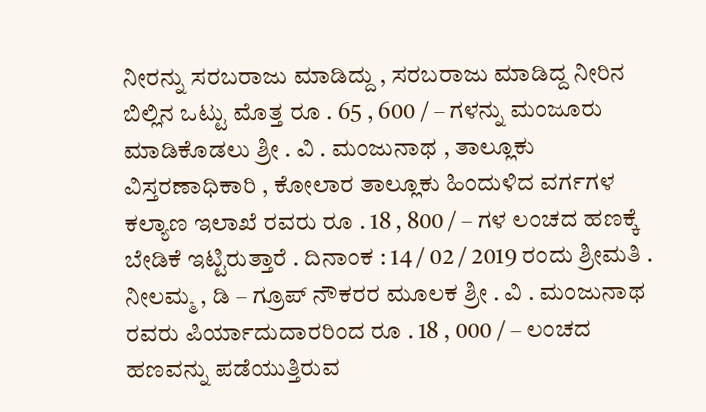ನೀರನ್ನು ಸರಬರಾಜು ಮಾಡಿದ್ದು , ಸರಬರಾಜು ಮಾಡಿದ್ದ ನೀರಿನ ಬಿಲ್ಲಿನ ಒಟ್ಟು ಮೊತ್ತ ರೂ . 65 , 600 / – ಗಳನ್ನು ಮಂಜೂರು ಮಾಡಿಕೊಡಲು ಶ್ರೀ . ವಿ . ಮಂಜುನಾಥ , ತಾಲ್ಲೂಕು ವಿಸ್ತರಣಾಧಿಕಾರಿ , ಕೋಲಾರ ತಾಲ್ಲೂಕು ಹಿಂದುಳಿದ ವರ್ಗಗಳ ಕಲ್ಯಾಣ ಇಲಾಖೆ ರವರು ರೂ . 18 , 800 / – ಗಳ ಲಂಚದ ಹಣಕ್ಕೆ ಬೇಡಿಕೆ ಇಟ್ಟಿರುತ್ತಾರೆ . ದಿನಾಂಕ : 14 / 02 / 2019 ರಂದು ಶ್ರೀಮತಿ . ನೀಲಮ್ಮ , ಡಿ – ಗ್ರೂಪ್ ನೌಕರರ ಮೂಲಕ ಶ್ರೀ . ವಿ . ಮಂಜುನಾಥ ರವರು ಪಿರ್ಯಾದುದಾರರಿಂದ ರೂ . 18 , 000 / – ಲಂಚದ ಹಣವನ್ನು ಪಡೆಯುತ್ತಿರುವ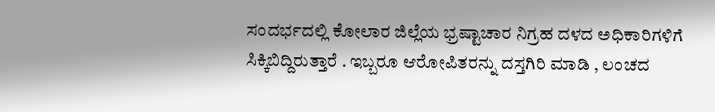ಸಂದರ್ಭದಲ್ಲಿ ಕೋಲಾರ ಜಿಲ್ಲೆಯ ಭ್ರಷ್ಟಾಚಾರ ನಿಗ್ರಹ ದಳದ ಅಧಿಕಾರಿಗಳಿಗೆ ಸಿಕ್ಕಿಬಿದ್ದಿರುತ್ತಾರೆ . ಇಬ್ಬರೂ ಆರೋಪಿತರನ್ನು ದಸ್ತಗಿರಿ ಮಾಡಿ , ಲಂಚದ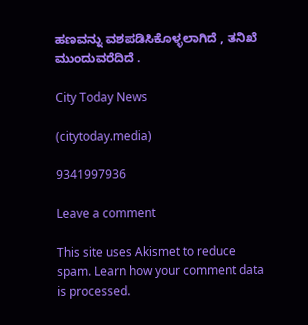ಹಣವನ್ನು ವಶಪಡಿಸಿಕೊಳ್ಳಲಾಗಿದೆ , ತನಿಖೆ ಮುಂದುವರೆದಿದೆ .

City Today News

(citytoday.media)

9341997936

Leave a comment

This site uses Akismet to reduce spam. Learn how your comment data is processed.